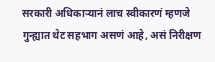सरकारी अधिकाऱ्यानं लाच स्वीकारणं म्हणजे गुन्ह्यात थेट सहभाग असणं आहे, असं निरीक्षण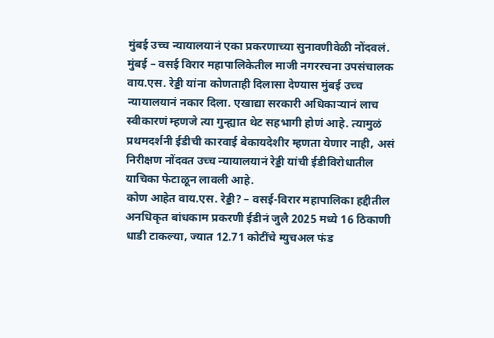मुंबई उच्च न्यायालयानं एका प्रकरणाच्या सुनावणीवेळी नोंदवलं.
मुंबई – वसई विरार महापालिकेतील माजी नगररचना उपसंचालक वाय.एस. रेड्डी यांना कोणताही दिलासा देण्यास मुंबई उच्च न्यायालयानं नकार दिला. एखाद्या सरकारी अधिकाऱ्यानं लाच स्वीकारणं म्हणजे त्या गुन्ह्यात थेट सहभागी होणं आहे. त्यामुळं प्रथमदर्शनी ईडीची कारवाई बेकायदेशीर म्हणता येणार नाही, असं निरीक्षण नोंदवत उच्च न्यायालयानं रेड्डी यांची ईडीविरोधातील याचिका फेटाळून लावली आहे.
कोण आहेत वाय.एस. रेड्डी? – वसई-विरार महापालिका हद्दीतील अनधिकृत बांधकाम प्रकरणी ईडीनं जुलै 2025 मध्ये 16 ठिकाणी धाडी टाकल्या, ज्यात 12.71 कोटींचे म्युचअल फंड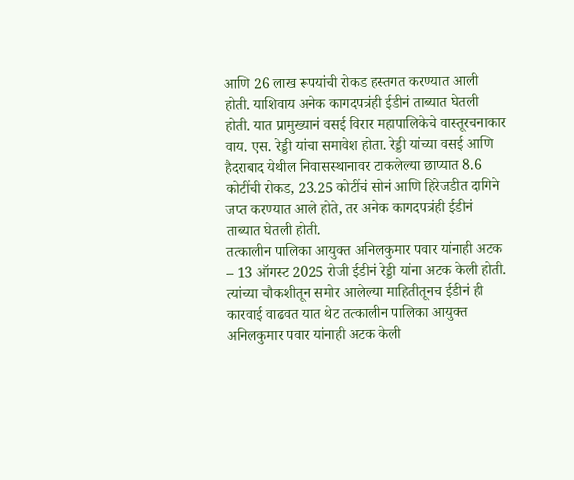आणि 26 लाख रूपयांची रोकड हस्तगत करण्यात आली होती. याशिवाय अनेक कागदपत्रंही ईडीनं ताब्यात घेतली होती. यात प्रामुख्यानं वसई विरार महापालिकेचे वास्तूरचनाकार वाय. एस. रेड्डी यांचा समावेश होता. रेड्डी यांच्या वसई आणि हैदराबाद येथील निवासस्थानावर टाकलेल्या छाप्यात 8.6 कोटींची रोकड, 23.25 कोटींचं सोनं आणि हिरेजडीत दागिने जप्त करण्यात आले होते, तर अनेक कागदपत्रंही ईडीनं ताब्यात घेतली होती.
तत्कालीन पालिका आयुक्त अनिलकुमार पवार यांनाही अटक – 13 ऑगस्ट 2025 रोजी ईडीनं रेड्डी यांना अटक केली होती. त्यांच्या चौकशीतून समोर आलेल्या माहितीतूनच ईडीनं ही कारवाई वाढवत यात थेट तत्कालीन पालिका आयुक्त अनिलकुमार पवार यांनाही अटक केली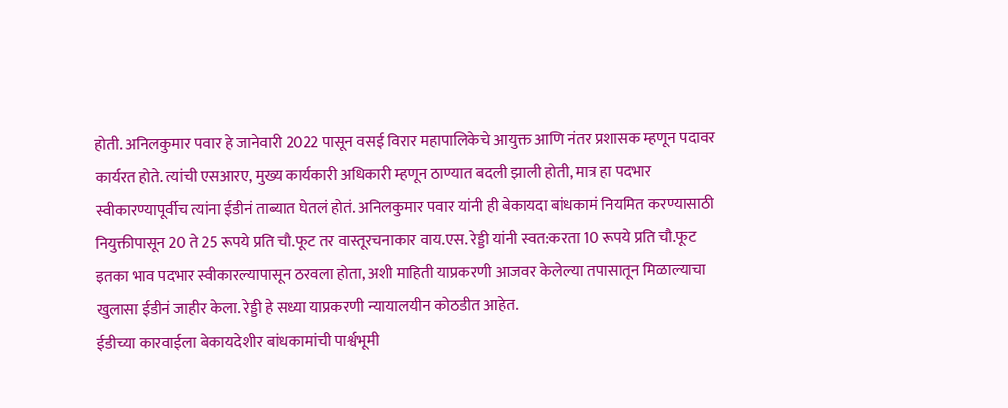होती. अनिलकुमार पवार हे जानेवारी 2022 पासून वसई विरार महापालिकेचे आयुक्त आणि नंतर प्रशासक म्हणून पदावर कार्यरत होते. त्यांची एसआरए, मुख्य कार्यकारी अधिकारी म्हणून ठाण्यात बदली झाली होती, मात्र हा पदभार स्वीकारण्यापूर्वीच त्यांना ईडीनं ताब्यात घेतलं होतं. अनिलकुमार पवार यांनी ही बेकायदा बांधकामं नियमित करण्यासाठी नियुक्तीपासून 20 ते 25 रूपये प्रति चौ.फूट तर वास्तूरचनाकार वाय.एस. रेड्डी यांनी स्वत:करता 10 रूपये प्रति चौ.फूट इतका भाव पदभार स्वीकारल्यापासून ठरवला होता, अशी माहिती याप्रकरणी आजवर केलेल्या तपासातून मिळाल्याचा खुलासा ईडीनं जाहीर केला. रेड्डी हे सध्या याप्रकरणी न्यायालयीन कोठडीत आहेत.
ईडीच्या कारवाईला बेकायदेशीर बांधकामांची पार्श्वभूमी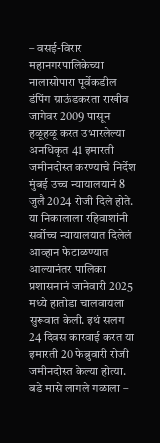– वसई-विरार महानगरपालिकेच्या नालासोपारा पूर्वेकडील डंपिंग ग्राऊंडकरता राखीव जागेवर 2009 पासून हळूहळू करत उभारलेल्या अनधिकृत 41 इमारती जमीनदोस्त करण्याचे निर्देश मुंबई उच्च न्यायालयानं 8 जुलै 2024 रोजी दिले होते. या निकालाला रहिवाशांनी सर्वोच्च न्यायालयात दिलेलं आव्हान फेटाळण्यात आल्यानंतर पालिका प्रशासनानं जानेवारी 2025 मध्ये हातोडा चालवायला सुरूवात केली. इथं सलग 24 दिवस कारवाई करत या इमारती 20 फेब्रुवारी रोजी जमीनदोस्त केल्या होत्या.
बडे मासे लागले गळाला –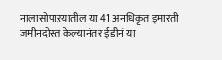नालासोपाऱयातील या 41 अनधिकृत इमारती जमीनदोस्त केल्यानंतर ईडीनं या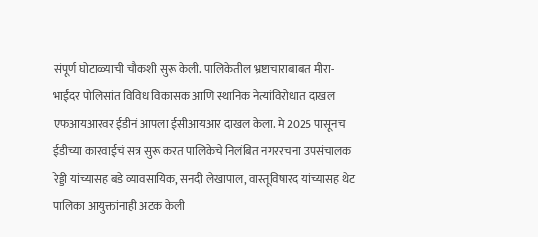संपूर्ण घोटाळ्याची चौकशी सुरू केली. पालिकेतील भ्रष्टाचाराबाबत मीरा-भाईंदर पोलिसांत विविध विकासक आणि स्थानिक नेत्यांविरोधात दाखल एफआयआरवर ईडीनं आपला ईसीआयआर दाखल केला. मे 2025 पासूनच ईडीच्या कारवाईचं सत्र सुरू करत पालिकेचे निलंबित नगररचना उपसंचालक रेड्डी यांच्यासह बडे व्यावसायिक, सनदी लेखापाल, वास्तूविषारद यांच्यासह थेट पालिका आयुक्तांनाही अटक केली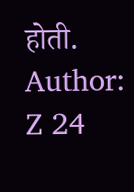होती.
Author: Z 24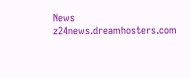News
z24news.dreamhosters.com